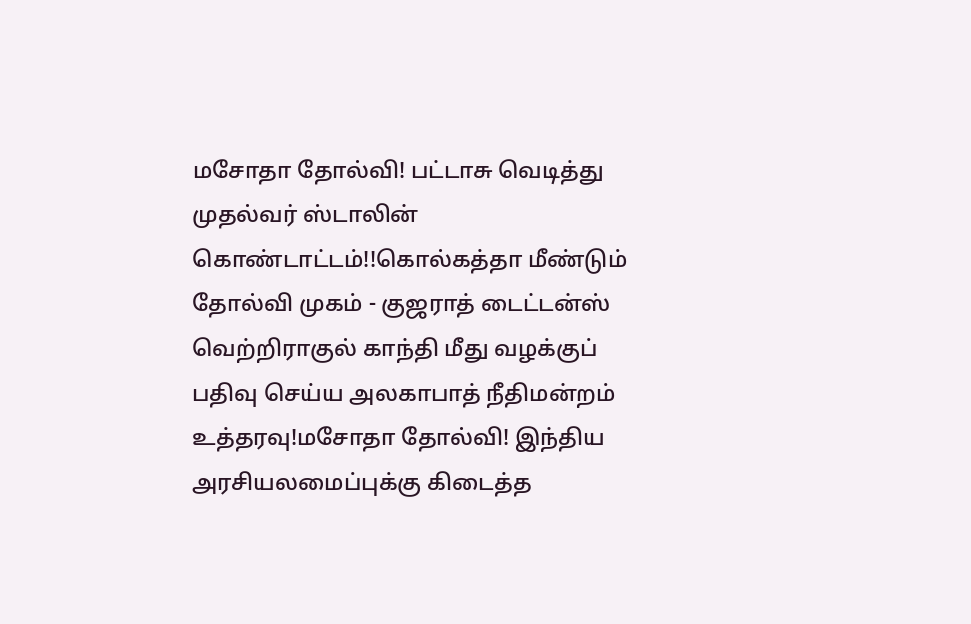மசோதா தோல்வி! பட்டாசு வெடித்து முதல்வர் ஸ்டாலின் கொண்டாட்டம்!!கொல்கத்தா மீண்டும் தோல்வி முகம் - குஜராத் டைட்டன்ஸ் வெற்றிராகுல் காந்தி மீது வழக்குப் பதிவு செய்ய அலகாபாத் நீதிமன்றம் உத்தரவு!மசோதா தோல்வி! இந்திய அரசியலமைப்புக்கு கிடைத்த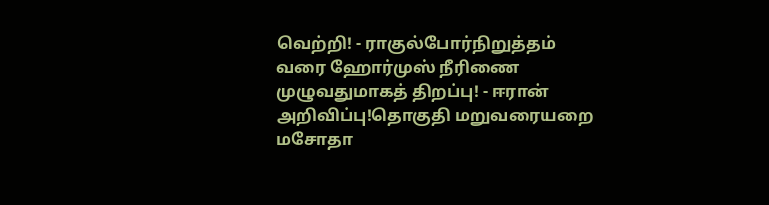வெற்றி! - ராகுல்போர்நிறுத்தம் வரை ஹோர்முஸ் நீரிணை முழுவதுமாகத் திறப்பு! - ஈரான் அறிவிப்பு!தொகுதி மறுவரையறை மசோதா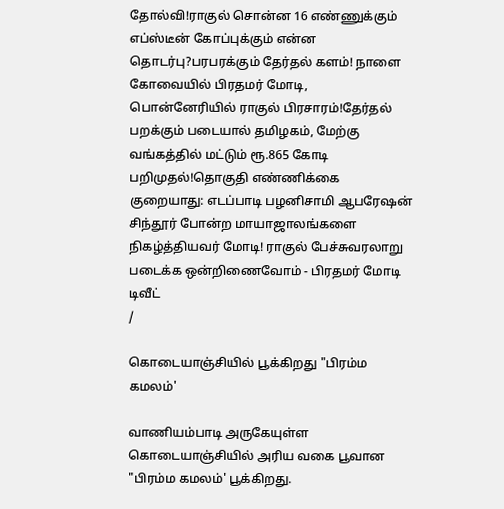தோல்வி!ராகுல் சொன்ன 16 எண்ணுக்கும் எப்ஸ்டீன் கோப்புக்கும் என்ன தொடர்பு?பரபரக்கும் தேர்தல் களம்! நாளை கோவையில் பிரதமர் மோடி, பொன்னேரியில் ராகுல் பிரசாரம்!தேர்தல் பறக்கும் படையால் தமிழகம், மேற்கு வங்கத்தில் மட்டும் ரூ.865 கோடி பறிமுதல்!தொகுதி எண்ணிக்கை குறையாது: எடப்பாடி பழனிசாமி ஆபரேஷன் சிந்தூர் போன்ற மாயாஜாலங்களை நிகழ்த்தியவர் மோடி! ராகுல் பேச்சுவரலாறு படைக்க ஒன்றிணைவோம் - பிரதமர் மோடி டிவீட்
/

கொடையாஞ்சியில் பூக்கிறது "பிரம்ம கமலம்'

வாணியம்பாடி அருகேயுள்ள கொடையாஞ்சியில் அரிய வகை பூவான "பிரம்ம கமலம்' பூக்கிறது.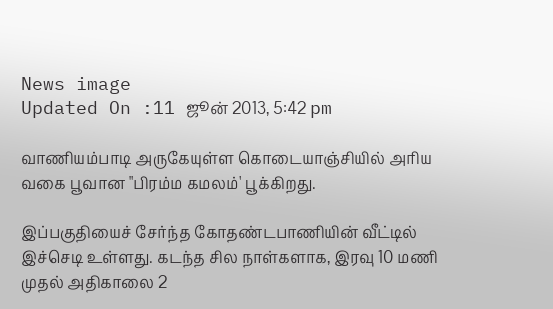News image
Updated On :11 ஜூன் 2013, 5:42 pm

வாணியம்பாடி அருகேயுள்ள கொடையாஞ்சியில் அரிய வகை பூவான "பிரம்ம கமலம்' பூக்கிறது.

இப்பகுதியைச் சேர்ந்த கோதண்டபாணியின் வீட்டில் இச்செடி உள்ளது. கடந்த சில நாள்களாக, இரவு 10 மணி முதல் அதிகாலை 2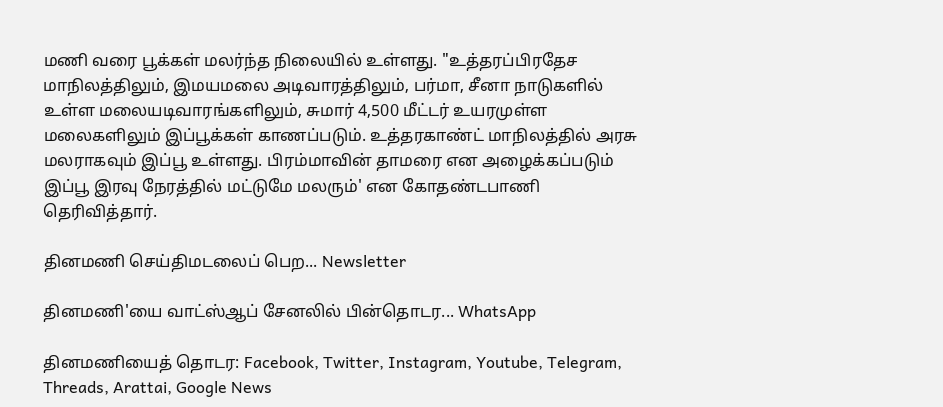மணி வரை பூக்கள் மலர்ந்த நிலையில் உள்ளது. "உத்தரப்பிரதேச மாநிலத்திலும், இமயமலை அடிவாரத்திலும், பர்மா, சீனா நாடுகளில் உள்ள மலையடிவாரங்களிலும், சுமார் 4,500 மீட்டர் உயரமுள்ள மலைகளிலும் இப்பூக்கள் காணப்படும். உத்தரகாண்ட் மாநிலத்தில் அரசு மலராகவும் இப்பூ உள்ளது. பிரம்மாவின் தாமரை என அழைக்கப்படும் இப்பூ இரவு நேரத்தில் மட்டுமே மலரும்' என கோதண்டபாணி தெரிவித்தார்.

தினமணி செய்திமடலைப் பெற... Newsletter

தினமணி'யை வாட்ஸ்ஆப் சேனலில் பின்தொடர... WhatsApp

தினமணியைத் தொடர: Facebook, Twitter, Instagram, Youtube, Telegram, Threads, Arattai, Google News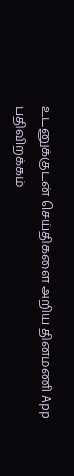உடனுக்குடன் செய்திகளை அறிய தினமணி App பதிவிறக்கம்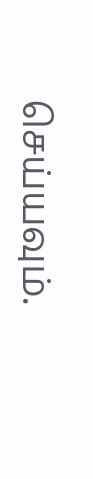செய்யவும்.